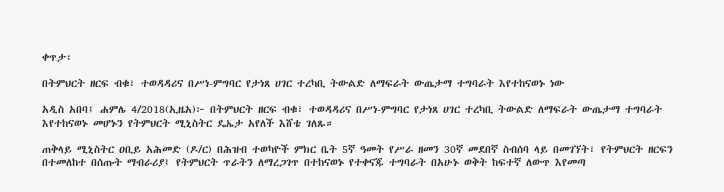ቀጥታ፡

በትምህርት ዘርፍ ብቁ፣ ተወዳዳሪና በሥነ-ምግባር የታነጸ ሀገር ተረካቢ ትውልድ ለማፍራት ውጤታማ ተግባራት እየተከናወኑ ነው

አዲስ አበባ፤ ሐምሌ 4/2018(ኢዜአ)፦ በትምህርት ዘርፍ ብቁ፣ ተወዳዳሪና በሥነ-ምግባር የታነጸ ሀገር ተረካቢ ትውልድ ለማፍራት ውጤታማ ተግባራት እየተከናወኑ መሆኑን የትምህርት ሚኒስትር ዴኤታ አየለች እሸቴ ገለጹ።

ጠቅላይ ሚኒስትር ዐቢይ አሕመድ (ዶ/ር) በሕዝብ ተወካዮች ምክር ቤት 5ኛ ዓመት የሥራ ዘመን 30ኛ መደበኛ ስብሰባ ላይ በመገኘት፣ የትምህርት ዘርፍን በተመለከተ በሰጡት ማብራሪያ፤ የትምህርት ጥራትን ለማረጋገጥ በተከናወኑ የተቀናጁ ተግባራት በአሁኑ ወቅት ከፍተኛ ለውጥ እየመጣ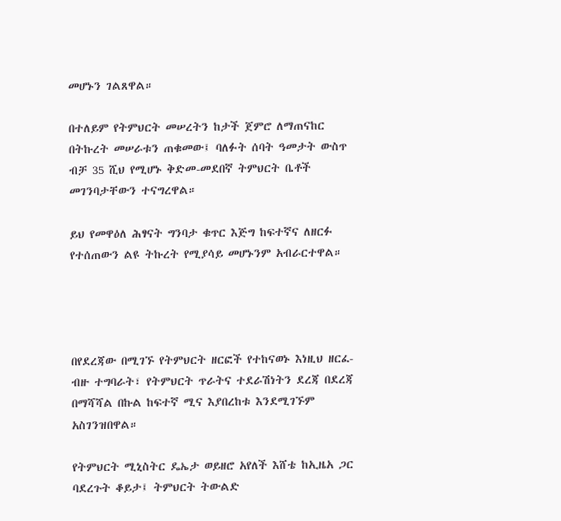መሆኑን ገልጸዋል።

በተለይም የትምህርት መሠረትን ከታች ጀምሮ ለማጠናከር በትኩረት መሠራቱን ጠቁመው፤ ባለፉት ሰባት ዓመታት ውስጥ ብቻ 35 ሺህ የሚሆኑ ቅድመ-መደበኛ ትምህርት ቤቶች መገንባታቸውን ተናግረዋል።

ይህ የመዋዕለ ሕፃናት ግንባታ ቁጥር እጅግ ከፍተኛና ለዘርፉ የተሰጠውን ልዩ ትኩረት የሚያሳይ መሆኑንም አብራርተዋል።




በየደረጃው በሚገኙ የትምህርት ዘርፎች የተከናወኑ እነዚህ ዘርፈ-ብዙ ተግባራት፣ የትምህርት ጥራትና ተደራሽነትን ደረጃ በደረጃ በማሻሻል በኩል ከፍተኛ ሚና እያበረከቱ እንደሚገኙም አስገንዝበዋል።

የትምህርት ሚኒስትር ዴኤታ ወይዘሮ አየለች እሸቴ ከኢዜአ ጋር ባደረጉት ቆይታ፤ ትምህርት ትውልድ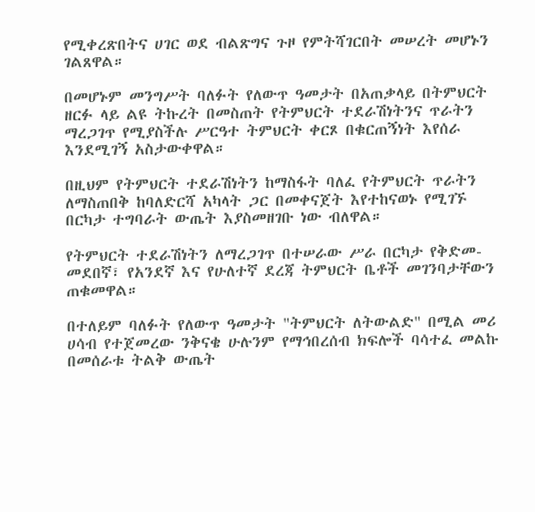የሚቀረጽበትና ሀገር ወደ ብልጽግና ጉዞ የምትሻገርበት መሠረት መሆኑን ገልጸዋል።

በመሆኑም መንግሥት ባለፉት የለውጥ ዓመታት በአጠቃላይ በትምህርት ዘርፉ ላይ ልዩ ትኩረት በመስጠት የትምህርት ተደራሽነትንና ጥራትን ማረጋገጥ የሚያስችሉ ሥርዓተ ትምህርት ቀርጾ በቁርጠኝነት እየሰራ እንደሚገኝ አስታውቀዋል።

በዚህም የትምህርት ተደራሽነትን ከማስፋት ባለፈ የትምህርት ጥራትን ለማስጠበቅ ከባለድርሻ አካላት ጋር በመቀናጀት እየተከናወኑ የሚገኙ በርካታ ተግባራት ውጤት እያስመዘገቡ ነው ብለዋል።

የትምህርት ተደራሽነትን ለማረጋገጥ በተሠራው ሥራ በርካታ የቅድመ-መደበኛ፣ የአንደኛ እና የሁለተኛ ደረጃ ትምህርት ቤቶች መገንባታቸውን ጠቁመዋል።

በተለይም ባለፉት የለውጥ ዓመታት "ትምህርት ለትውልድ" በሚል መሪ ሀሳብ የተጀመረው ንቅናቄ ሁሉንም የማኅበረሰብ ክፍሎች ባሳተፈ መልኩ በመሰራቱ ትልቅ ውጤት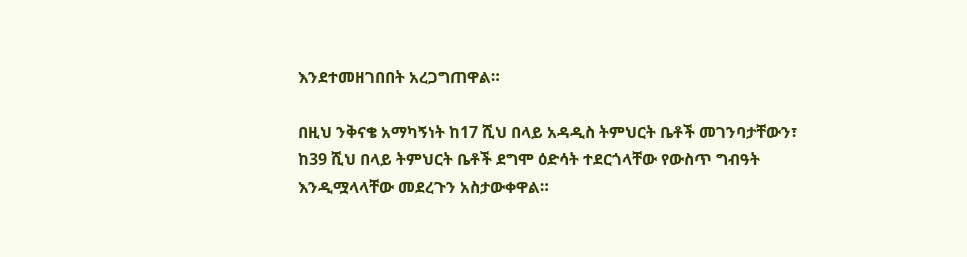እንደተመዘገበበት አረጋግጠዋል።

በዚህ ንቅናቄ አማካኝነት ከ17 ሺህ በላይ አዳዲስ ትምህርት ቤቶች መገንባታቸውን፣ ከ39 ሺህ በላይ ትምህርት ቤቶች ደግሞ ዕድሳት ተደርጎላቸው የውስጥ ግብዓት እንዲሟላላቸው መደረጉን አስታውቀዋል።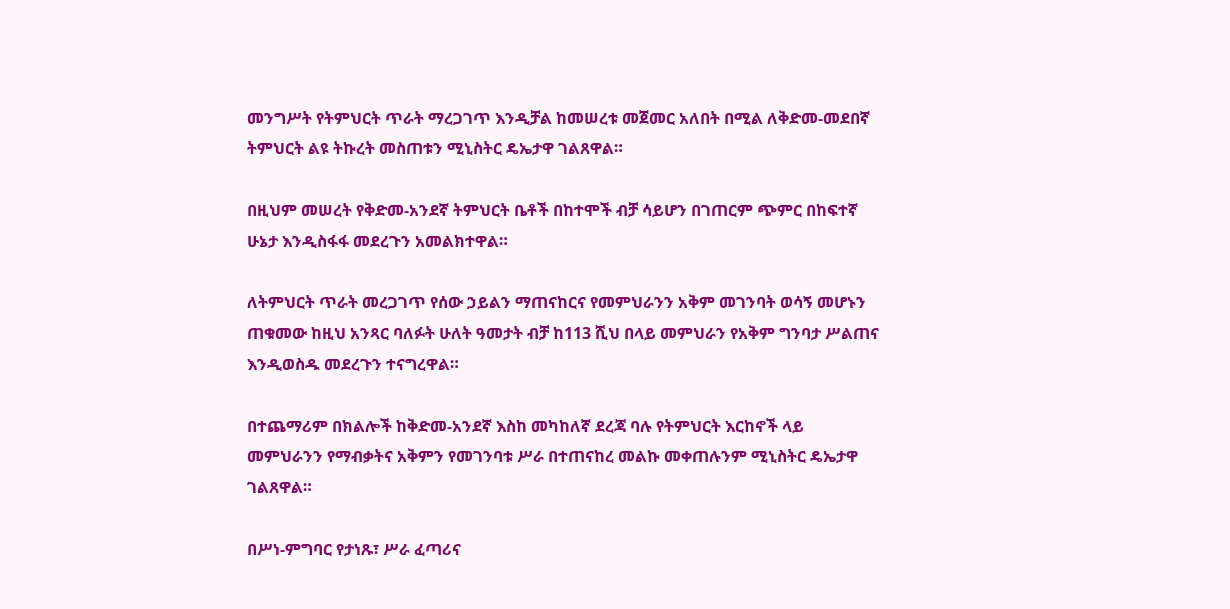መንግሥት የትምህርት ጥራት ማረጋገጥ እንዲቻል ከመሠረቱ መጀመር አለበት በሚል ለቅድመ-መደበኛ ትምህርት ልዩ ትኩረት መስጠቱን ሚኒስትር ዴኤታዋ ገልጸዋል።

በዚህም መሠረት የቅድመ-አንደኛ ትምህርት ቤቶች በከተሞች ብቻ ሳይሆን በገጠርም ጭምር በከፍተኛ ሁኔታ እንዲስፋፋ መደረጉን አመልክተዋል።

ለትምህርት ጥራት መረጋገጥ የሰው ኃይልን ማጠናከርና የመምህራንን አቅም መገንባት ወሳኝ መሆኑን ጠቁመው ከዚህ አንጻር ባለፉት ሁለት ዓመታት ብቻ ከ113 ሺህ በላይ መምህራን የአቅም ግንባታ ሥልጠና እንዲወስዱ መደረጉን ተናግረዋል።

በተጨማሪም በክልሎች ከቅድመ-አንደኛ እስከ መካከለኛ ደረጃ ባሉ የትምህርት እርከኖች ላይ መምህራንን የማብቃትና አቅምን የመገንባቱ ሥራ በተጠናከረ መልኩ መቀጠሉንም ሚኒስትር ዴኤታዋ ገልጸዋል።

በሥነ-ምግባር የታነጹ፣ ሥራ ፈጣሪና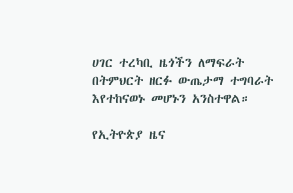ሀገር ተረካቢ ዜጎችን ለማፍራት በትምህርት ዘርፉ ውጤታማ ተግባራት እየተከናወኑ መሆኑን አንስተዋል።

የኢትዮጵያ ዜና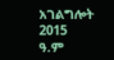አገልግሎት
2015
ዓ.ም